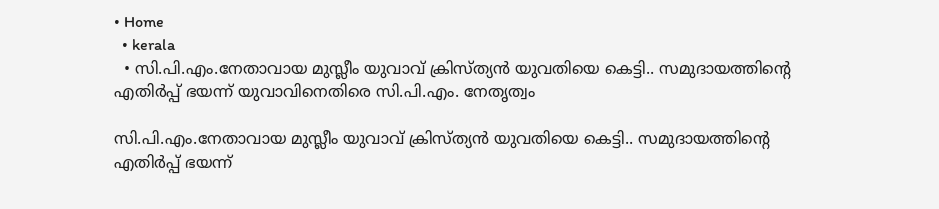• Home
  • kerala
  • സി.പി.എം.നേതാവായ മുസ്ലീം യുവാവ് ക്രിസ്ത്യന്‍ യുവതിയെ കെട്ടി.. സമുദായത്തിന്റെ എതിര്‍പ്പ് ഭയന്ന് യുവാവിനെതിരെ സി.പി.എം. നേതൃത്വം

സി.പി.എം.നേതാവായ മുസ്ലീം യുവാവ് ക്രിസ്ത്യന്‍ യുവതിയെ കെട്ടി.. സമുദായത്തിന്റെ എതിര്‍പ്പ് ഭയന്ന്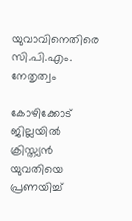യുവാവിനെതിരെ സി.പി.എം. നേതൃത്വം

കോഴിക്കോട് ജില്ലയിൽ ക്രിസ്ത്യൻ യുവതിയെ പ്രണയിച്ച്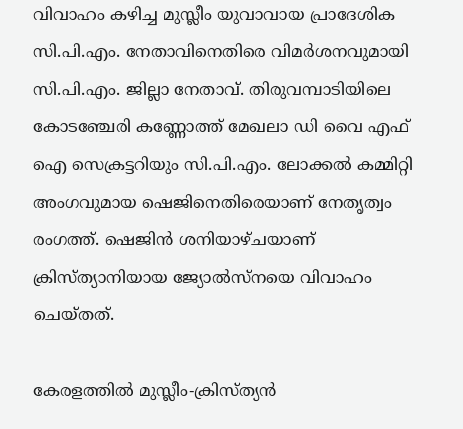വിവാഹം കഴിച്ച മുസ്ലീം യുവാവായ പ്രാദേശിക സി.പി.എം. നേതാവിനെതിരെ വിമർശനവുമായി സി.പി.എം. ജില്ലാ നേതാവ്. തിരുവമ്പാടിയിലെ കോടഞ്ചേരി കണ്ണോത്ത് മേഖലാ ഡി വൈ എഫ് ഐ സെക്രട്ടറിയും സി.പി.എം. ലോക്കൽ കമ്മിറ്റി അംഗവുമായ ഷെജിനെതിരെയാണ് നേതൃത്വം രംഗത്ത്. ഷെജിൻ ശനിയാഴ്ചയാണ് ക്രിസ്ത്യാനിയായ ജ്യോല്‍സ്‌നയെ വിവാഹം ചെയ്തത്.

കേരളത്തില്‍ മുസ്ലീം-ക്രിസ്ത്യന്‍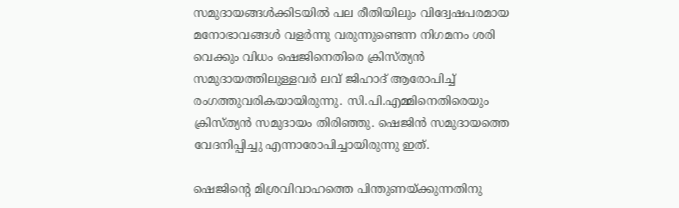സമുദായങ്ങള്‍ക്കിടയില്‍ പല രീതിയിലും വിദ്വേഷപരമായ മനോഭാവങ്ങള്‍ വളര്‍ന്നു വരുന്നുണ്ടെന്ന നിഗമനം ശരി വെക്കും വിധം ഷെജിനെതിരെ ക്രിസ്ത്യന്‍ സമുദായത്തിലുള്ളവര്‍ ലവ് ജിഹാദ് ആരോപിച്ച് രംഗത്തുവരികയായിരുന്നു. സി.പി.എമ്മിനെതിരെയും ക്രിസ്ത്യന്‍ സമുദായം തിരിഞ്ഞു. ഷെജിന്‍ സമുദായത്തെ വേദനിപ്പിച്ചു എന്നാരോപിച്ചായിരുന്നു ഇത്.

ഷെജിന്റെ മിശ്രവിവാഹത്തെ പിന്തുണയ്ക്കുന്നതിനു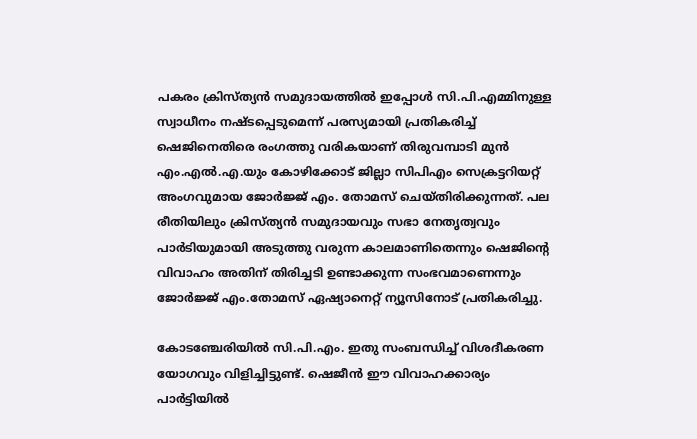പകരം ക്രിസ്ത്യന്‍ സമുദായത്തില്‍ ഇപ്പോള്‍ സി.പി.എമ്മിനുള്ള സ്വാധീനം നഷ്ടപ്പെടുമെന്ന് പരസ്യമായി പ്രതികരിച്ച് ഷെജിനെതിരെ രംഗത്തു വരികയാണ് തിരുവമ്പാടി മുന്‍ എം.എല്‍.എ.യും കോഴിക്കോട് ജില്ലാ സിപിഎം സെക്രട്ടറിയറ്റ് അംഗവുമായ ജോര്‍ജ്ജ് എം. തോമസ് ചെയ്തിരിക്കുന്നത്. പല രീതിയിലും ക്രിസ്ത്യന്‍ സമുദായവും സഭാ നേതൃത്വവും പാര്‍ടിയുമായി അടുത്തു വരുന്ന കാലമാണിതെന്നും ഷെജിന്റെ വിവാഹം അതിന് തിരിച്ചടി ഉണ്ടാക്കുന്ന സംഭവമാണെന്നും ജോര്‍ജ്ജ് എം.തോമസ് ഏഷ്യാനെറ്റ് ന്യൂസിനോട് പ്രതികരിച്ചു.

കോടഞ്ചേരിയില്‍ സി.പി.എം. ഇതു സംബന്ധിച്ച് വിശദീകരണ യോഗവും വിളിച്ചിട്ടുണ്ട്. ഷെജീൻ ഈ വിവാഹക്കാര്യം പാർട്ടിയിൽ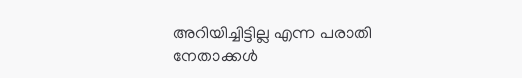അറിയിച്ചിട്ടില്ല എന്ന പരാതി നേതാക്കൾ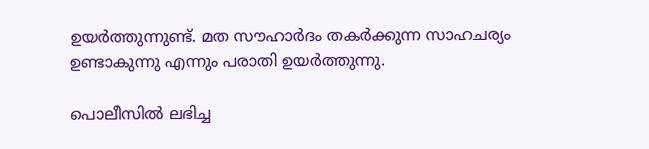ഉയർത്തുന്നുണ്ട്. മത സൗഹാർദം തകർക്കുന്ന സാഹചര്യം ഉണ്ടാകുന്നു എന്നും പരാതി ഉയർത്തുന്നു.

പൊലീസിൽ ലഭിച്ച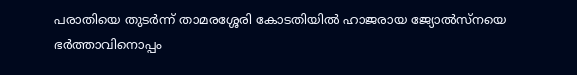പരാതിയെ തുടർന്ന് താമരശ്ശേരി കോടതിയില്‍ ഹാജരായ ജ്യോല്‍സ്‌നയെ ഭര്‍ത്താവിനൊപ്പം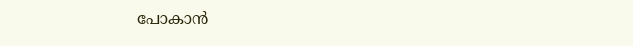പോകാന്‍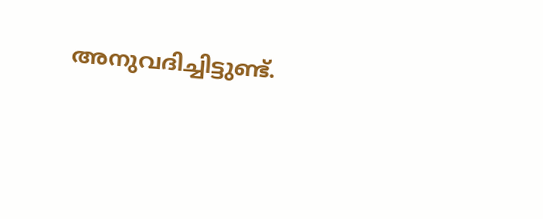അനുവദിച്ചിട്ടുണ്ട്.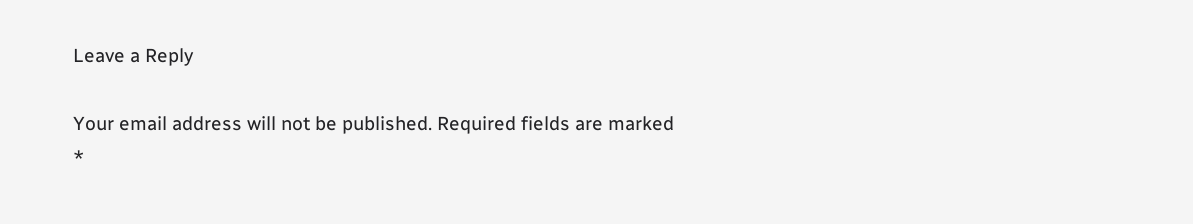Leave a Reply

Your email address will not be published. Required fields are marked *